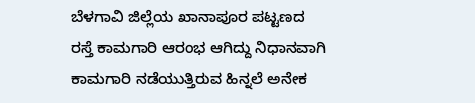ಬೆಳಗಾವಿ ಜಿಲ್ಲೆಯ ಖಾನಾಪೂರ ಪಟ್ಟಣದ ರಸ್ತೆ ಕಾಮಗಾರಿ ಆರಂಭ ಆಗಿದ್ದು ನಿಧಾನವಾಗಿ ಕಾಮಗಾರಿ ನಡೆಯುತ್ತಿರುವ ಹಿನ್ನಲೆ ಅನೇಕ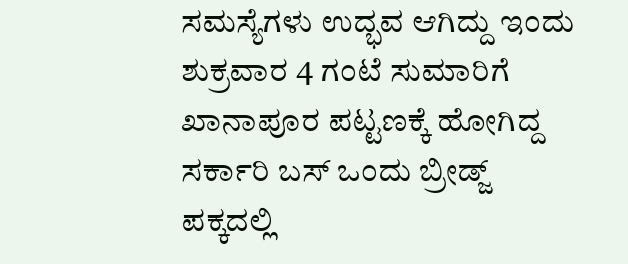ಸಮಸ್ಯೆಗಳು ಉದ್ಭವ ಆಗಿದ್ದು ಇಂದು ಶುಕ್ರವಾರ 4 ಗಂಟೆ ಸುಮಾರಿಗೆ ಖಾನಾಪೂರ ಪಟ್ಟಣಕ್ಕೆ ಹೋಗಿದ್ದ ಸರ್ಕಾರಿ ಬಸ್ ಒಂದು ಬ್ರೀಡ್ಜ್ ಪಕ್ಕದಲ್ಲಿ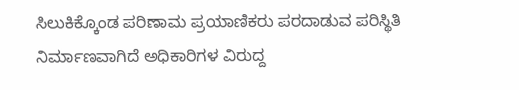ಸಿಲುಕಿಕ್ಕೊಂಡ ಪರಿಣಾಮ ಪ್ರಯಾಣಿಕರು ಪರದಾಡುವ ಪರಿಸ್ಥಿತಿ ನಿರ್ಮಾಣವಾಗಿದೆ ಅಧಿಕಾರಿಗಳ ವಿರುದ್ದ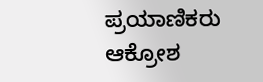ಪ್ರಯಾಣಿಕರು ಆಕ್ರೋಶ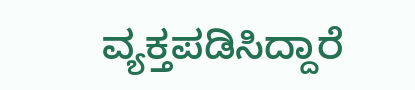ವ್ಯಕ್ತಪಡಿಸಿದ್ದಾರೆ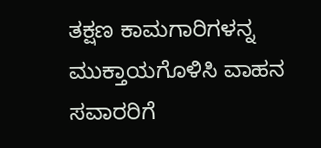ತಕ್ಷಣ ಕಾಮಗಾರಿಗಳನ್ನ ಮುಕ್ತಾಯಗೊಳಿಸಿ ವಾಹನ ಸವಾರರಿಗೆ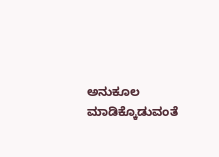ಅನುಕೂಲ ಮಾಡಿಕ್ಕೊಡುವಂತೆ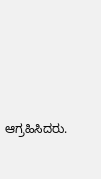ಆಗ್ರಹಿಸಿದರು.